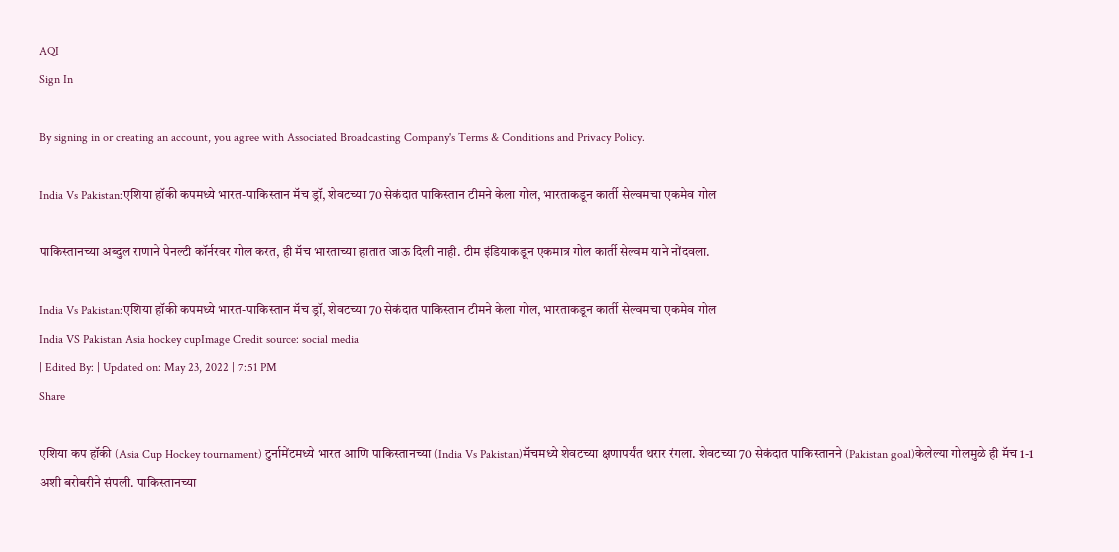AQI
Sign In

By signing in or creating an account, you agree with Associated Broadcasting Company's Terms & Conditions and Privacy Policy.

India Vs Pakistan:एशिया हॉकी कपमध्ये भारत-पाकिस्तान मॅच ड्रॉ, शेवटच्या 70 सेकंदात पाकिस्तान टीमने केला गोल, भारताकडून कार्ती सेल्वमचा एकमेव गोल

पाकिस्तानच्या अब्दुल राणाने पेनल्टी कॉर्नरवर गोल करत, ही मॅच भारताच्या हातात जाऊ दिली नाही. टीम इंडियाकडून एकमात्र गोल कार्ती सेल्वम याने नोंदवला.

India Vs Pakistan:एशिया हॉकी कपमध्ये भारत-पाकिस्तान मॅच ड्रॉ, शेवटच्या 70 सेकंदात पाकिस्तान टीमने केला गोल, भारताकडून कार्ती सेल्वमचा एकमेव गोल
India VS Pakistan Asia hockey cupImage Credit source: social media
| Edited By: | Updated on: May 23, 2022 | 7:51 PM
Share

एशिया कप हॉकी (Asia Cup Hockey tournament) टुर्नामेंटमध्ये भारत आणि पाकिस्तानच्या (India Vs Pakistan)मॅचमध्ये शेवटच्या क्षणापर्यंत थरार रंगला. शेवटच्या 70 सेकंदात पाकिस्तानने (Pakistan goal)केलेल्या गोलमुळे ही मॅच 1-1 अशी बरोबरीने संपली. पाकिस्तानच्या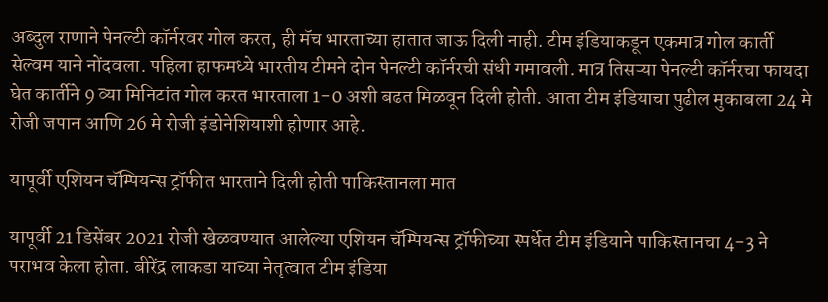अब्दुल राणाने पेनल्टी कॉर्नरवर गोल करत, ही मॅच भारताच्या हातात जाऊ दिली नाही. टीम इंडियाकडून एकमात्र गोल कार्ती सेल्वम याने नोंदवला. पहिला हाफमध्ये भारतीय टीमने दोन पेनल्टी कॉर्नरची संधी गमावली. मात्र तिसऱ्या पेनल्टी कॉर्नरचा फायदा घेत कार्तीने 9 व्या मिनिटांत गोल करत भारताला 1-0 अशी बढत मिळवून दिली होती. आता टीम इंडियाचा पुढील मुकाबला 24 मे रोजी जपान आणि 26 मे रोजी इंडोनेशियाशी होणार आहे.

यापूर्वी एशियन चॅम्पियन्स ट्रॉफीत भारताने दिली होती पाकिस्तानला मात

यापूर्वी 21 डिसेंबर 2021 रोजी खेळवण्यात आलेल्या एशियन चॅम्पियन्स ट्रॉफीच्या स्पर्धेत टीम इंडियाने पाकिस्तानचा 4-3 ने पराभव केला होता. बीरेंद्र लाकडा याच्या नेतृत्वात टीम इंडिया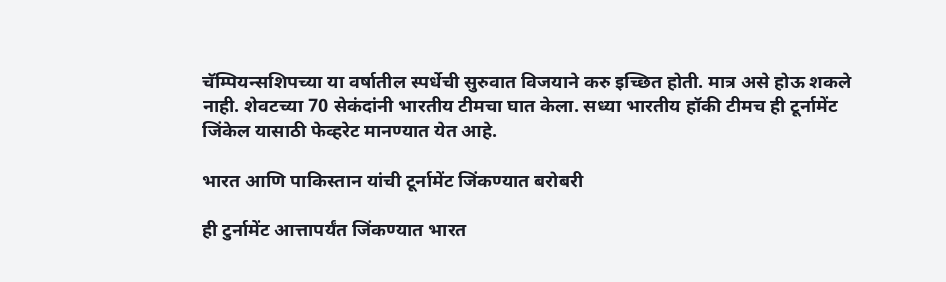चॅम्पियन्सशिपच्या या वर्षातील स्पर्धेची सुरुवात विजयाने करु इच्छित होती. मात्र असे होऊ शकले नाही. शेवटच्या 70 सेकंदांनी भारतीय टीमचा घात केला. सध्या भारतीय हॉकी टीमच ही टूर्नामेंट जिंकेल यासाठी फेव्हरेट मानण्यात येत आहे.

भारत आणि पाकिस्तान यांची टूर्नामेंट जिंकण्यात बरोबरी

ही टुर्नामेंट आत्तापर्यंत जिंकण्यात भारत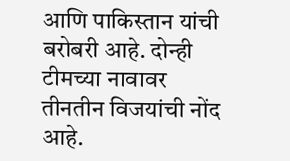आणि पाकिस्तान यांची बरोबरी आहे. दोन्ही टीमच्या नावावर तीनतीन विजयांची नोंद आहे.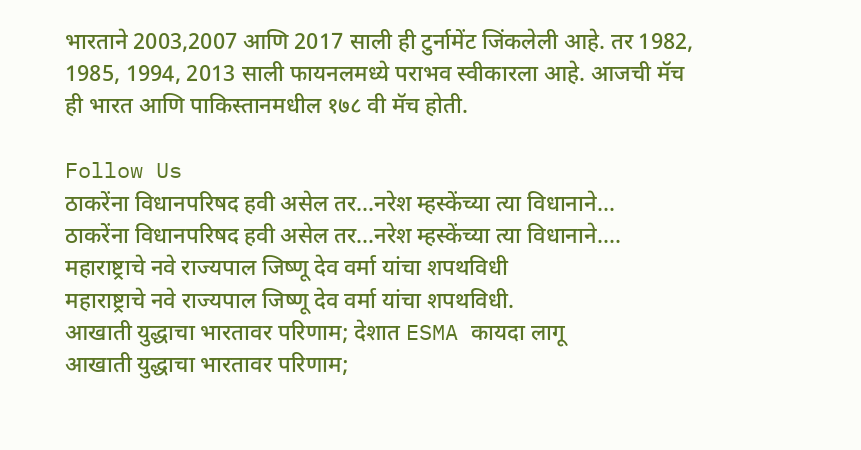भारताने 2003,2007 आणि 2017 साली ही टुर्नामेंट जिंकलेली आहे. तर 1982, 1985, 1994, 2013 साली फायनलमध्ये पराभव स्वीकारला आहे. आजची मॅच ही भारत आणि पाकिस्तानमधील १७८ वी मॅच होती.

Follow Us
ठाकरेंना विधानपरिषद हवी असेल तर...नरेश म्हस्केंच्या त्या विधानाने...
ठाकरेंना विधानपरिषद हवी असेल तर...नरेश म्हस्केंच्या त्या विधानाने....
महाराष्ट्राचे नवे राज्यपाल जिष्णू देव वर्मा यांचा शपथविधी
महाराष्ट्राचे नवे राज्यपाल जिष्णू देव वर्मा यांचा शपथविधी.
आखाती युद्धाचा भारतावर परिणाम; देशात ESMA कायदा लागू
आखाती युद्धाचा भारतावर परिणाम;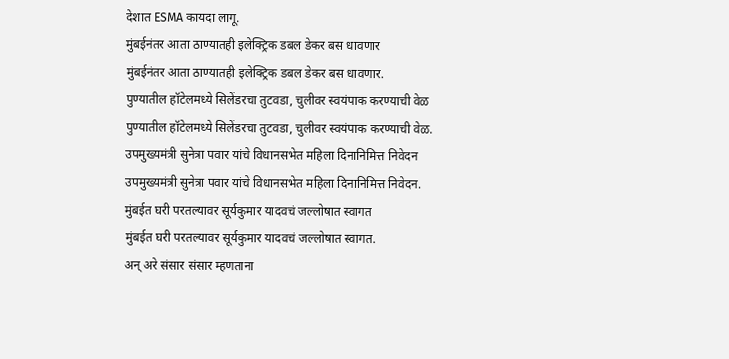देशात ESMA कायदा लागू.
मुंबईनंतर आता ठाण्यातही इलेक्ट्रिक डबल डेकर बस धावणार
मुंबईनंतर आता ठाण्यातही इलेक्ट्रिक डबल डेकर बस धावणार.
पुण्यातील हॉटेलमध्ये सिलेंडरचा तुटवडा, चुलीवर स्वयंपाक करण्याची वेळ
पुण्यातील हॉटेलमध्ये सिलेंडरचा तुटवडा, चुलीवर स्वयंपाक करण्याची वेळ.
उपमुख्यमंत्री सुनेत्रा पवार यांचे विधानसभेत महिला दिनानिमित्त निवेदन
उपमुख्यमंत्री सुनेत्रा पवार यांचे विधानसभेत महिला दिनानिमित्त निवेदन.
मुंबईत घरी परतल्यावर सूर्यकुमार यादवचं जल्लोषात स्वागत
मुंबईत घरी परतल्यावर सूर्यकुमार यादवचं जल्लोषात स्वागत.
अन् अरे संसार संसार म्हणताना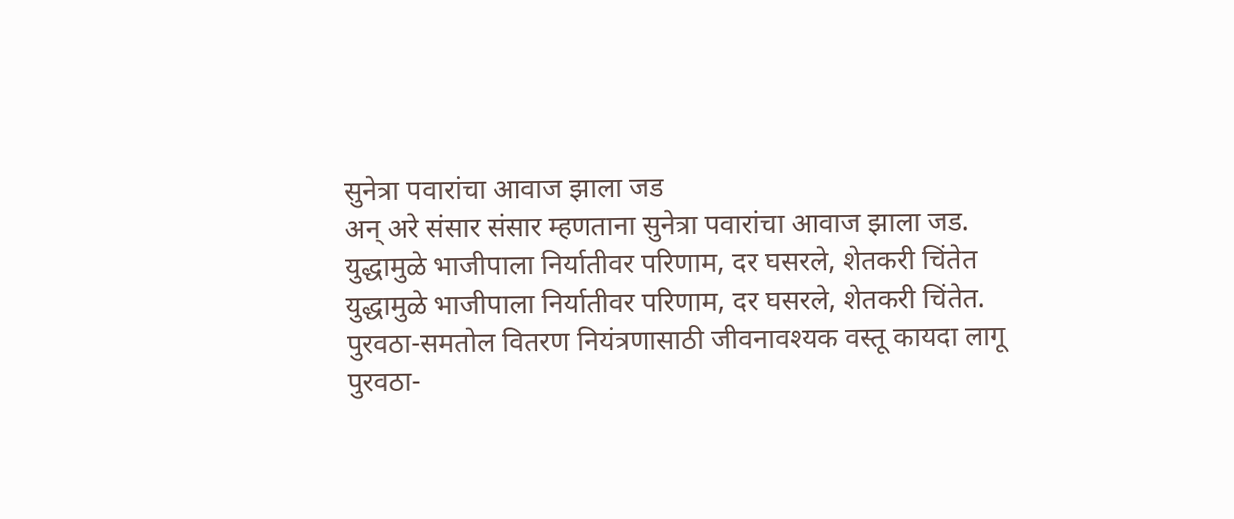सुनेत्रा पवारांचा आवाज झाला जड
अन् अरे संसार संसार म्हणताना सुनेत्रा पवारांचा आवाज झाला जड.
युद्धामुळे भाजीपाला निर्यातीवर परिणाम, दर घसरले, शेतकरी चिंतेत
युद्धामुळे भाजीपाला निर्यातीवर परिणाम, दर घसरले, शेतकरी चिंतेत.
पुरवठा-समतोल वितरण नियंत्रणासाठी जीवनावश्यक वस्तू कायदा लागू
पुरवठा-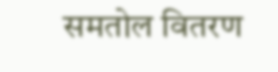समतोल वितरण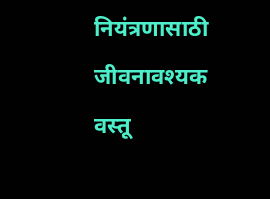नियंत्रणासाठी जीवनावश्यक वस्तू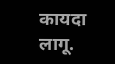कायदा लागू.